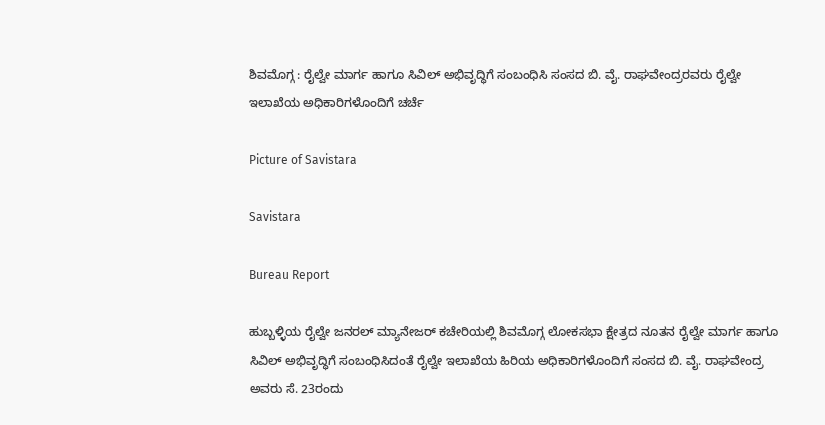ಶಿವಮೊಗ್ಗ : ರೈಲ್ವೇ ಮಾರ್ಗ ಹಾಗೂ ಸಿವಿಲ್ ಅಭಿವೃದ್ಧಿಗೆ ಸಂಬಂಧಿಸಿ ಸಂಸದ ಬಿ. ವೈ. ರಾಘವೇಂದ್ರರವರು ರೈಲ್ವೇ ಇಲಾಖೆಯ ಅಧಿಕಾರಿಗಳೊಂದಿಗೆ ಚರ್ಚೆ

Picture of Savistara

Savistara

Bureau Report

ಹುಬ್ಬಳ್ಳಿಯ ರೈಲ್ವೇ ಜನರಲ್ ಮ್ಯಾನೇಜರ್ ಕಚೇರಿಯಲ್ಲಿ ಶಿವಮೊಗ್ಗ ಲೋಕಸಭಾ ಕ್ಷೇತ್ರದ ನೂತನ ರೈಲ್ವೇ ಮಾರ್ಗ ಹಾಗೂ ಸಿವಿಲ್ ಅಭಿವೃದ್ಧಿಗೆ ಸಂಬಂಧಿಸಿದಂತೆ ರೈಲ್ವೇ ಇಲಾಖೆಯ ಹಿರಿಯ ಅಧಿಕಾರಿಗಳೊಂದಿಗೆ ಸಂಸದ ಬಿ. ವೈ. ರಾಘವೇಂದ್ರ ಅವರು ಸೆ. 23ರಂದು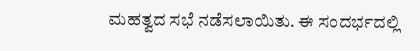ಮಹತ್ವದ ಸಭೆ ನಡೆಸಲಾಯಿತು. ಈ ಸಂದರ್ಭದಲ್ಲಿ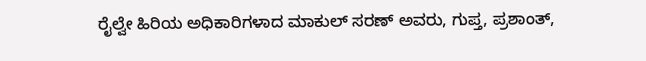ರೈಲ್ವೇ ಹಿರಿಯ ಅಧಿಕಾರಿಗಳಾದ ಮಾಕುಲ್ ಸರಣ್ ಅವರು, ಗುಪ್ತ, ಪ್ರಶಾಂತ್,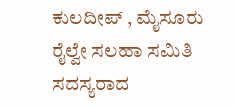ಕುಲದೀಪ್ , ಮೈಸೂರು ರೈಲ್ವೇ ಸಲಹಾ ಸಮಿತಿ ಸದಸ್ಯರಾದ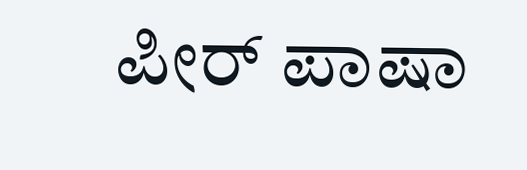ಪೀರ್ ಪಾಷಾ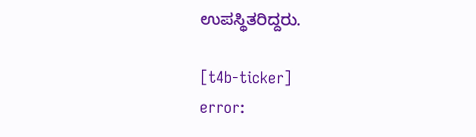ಉಪಸ್ಥಿತರಿದ್ದರು.

[t4b-ticker]
error: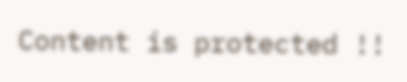Content is protected !!